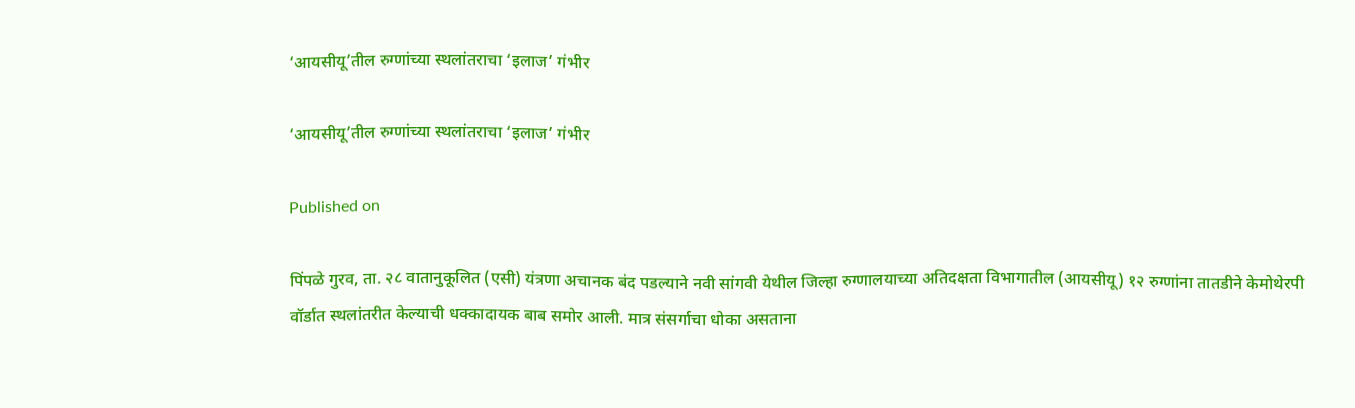‘आयसीयू’तील रुग्णांच्या स्थलांतराचा ‘इलाज’ गंभीर

‘आयसीयू’तील रुग्णांच्या स्थलांतराचा ‘इलाज’ गंभीर

Published on

पिंपळे गुरव, ता. २८ वातानुकूलित (एसी) यंत्रणा अचानक बंद पडल्याने नवी सांगवी येथील जिल्हा रुग्णालयाच्या अतिदक्षता विभागातील (आयसीयू) १२ रुग्णांना तातडीने केमोथेरपी वॉर्डात स्थलांतरीत केल्याची धक्कादायक बाब समोर आली. मात्र संसर्गाचा धोका असताना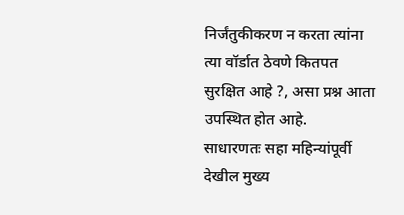निर्जंतुकीकरण न करता त्यांना त्या वॉर्डात ठेवणे कितपत सुरक्षित आहे ?, असा प्रश्न आता उपस्थित होत आहे.
साधारणतः सहा महिन्यांपूर्वी देखील मुख्य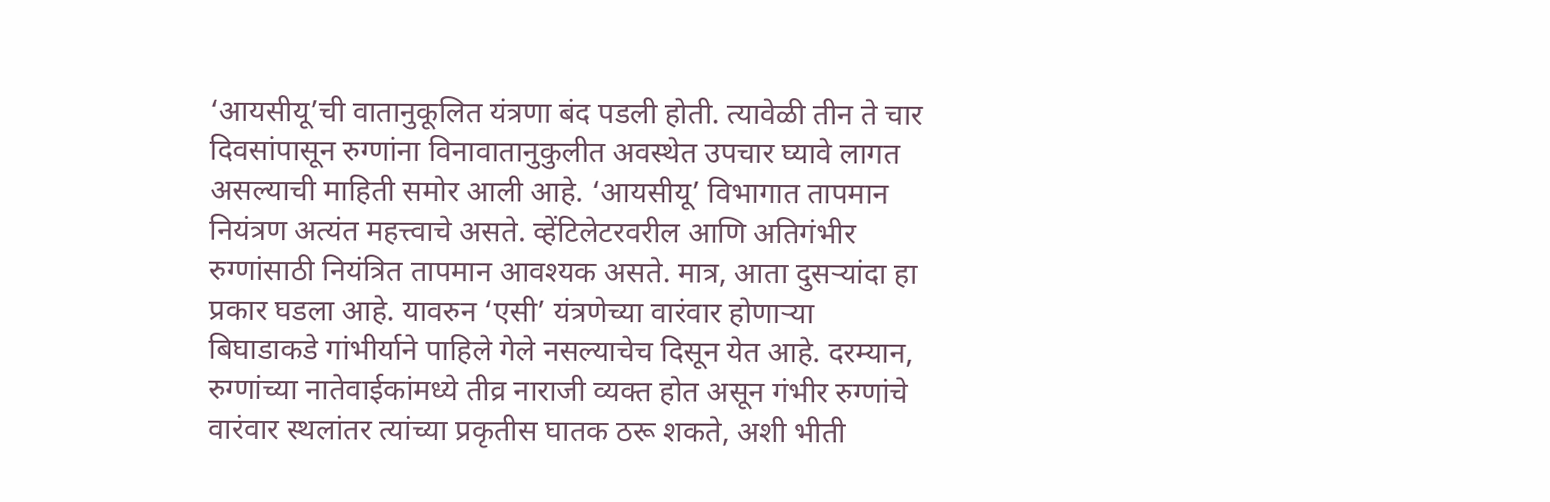‘आयसीयू’ची वातानुकूलित यंत्रणा बंद पडली होती. त्यावेळी तीन ते चार दिवसांपासून रुग्णांना विनावातानुकुलीत अवस्थेत उपचार घ्यावे लागत असल्याची माहिती समोर आली आहे. ‘आयसीयू’ विभागात तापमान नियंत्रण अत्यंत महत्त्वाचे असते. व्हेंटिलेटरवरील आणि अतिगंभीर रुग्णांसाठी नियंत्रित तापमान आवश्यक असते. मात्र, आता दुसऱ्यांदा हा प्रकार घडला आहे. यावरुन ‘एसी’ यंत्रणेच्या वारंवार होणाऱ्या बिघाडाकडे गांभीर्याने पाहिले गेले नसल्याचेच दिसून येत आहे. दरम्यान, रुग्णांच्या नातेवाईकांमध्ये तीव्र नाराजी व्यक्त होत असून गंभीर रुग्णांचे वारंवार स्थलांतर त्यांच्या प्रकृतीस घातक ठरू शकते, अशी भीती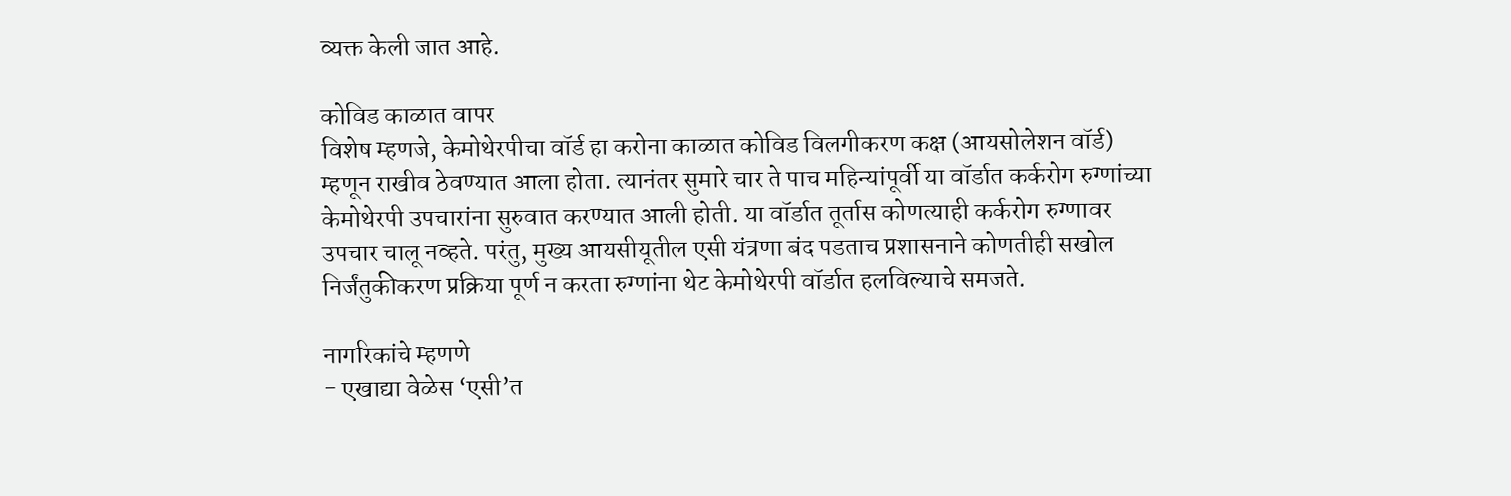व्यक्त केली जात आहे.

कोविड काळात वापर
विशेष म्हणजे, केमोथेरपीचा वॉर्ड हा करोना काळात कोविड विलगीकरण कक्ष (आयसोलेशन वॉर्ड) म्हणून राखीव ठेवण्यात आला होता. त्यानंतर सुमारे चार ते पाच महिन्यांपूर्वी या वॉर्डात कर्करोग रुग्णांच्या केमोथेरपी उपचारांना सुरुवात करण्यात आली होती. या वॉर्डात तूर्तास कोणत्याही कर्करोग रुग्णावर उपचार चालू नव्हते. परंतु, मुख्य आयसीयूतील एसी यंत्रणा बंद पडताच प्रशासनाने कोणतीही सखोल निर्जंतुकीकरण प्रक्रिया पूर्ण न करता रुग्णांना थेट केमोथेरपी वॉर्डात हलविल्याचे समजते.

नागरिकांचे म्हणणे
- एखाद्या वेळेस ‘एसी’त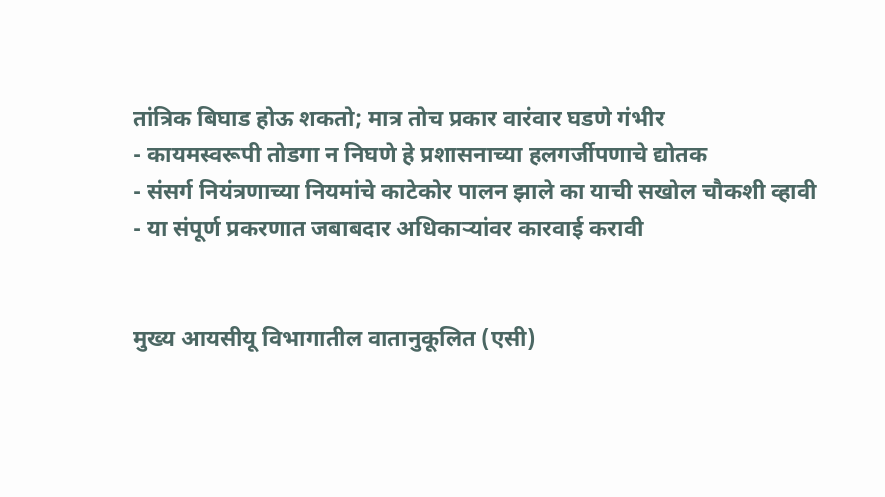तांत्रिक बिघाड होऊ शकतो; मात्र तोच प्रकार वारंवार घडणे गंभीर
- कायमस्वरूपी तोडगा न निघणे हे प्रशासनाच्या हलगर्जीपणाचे द्योतक
- संसर्ग नियंत्रणाच्या नियमांचे काटेकोर पालन झाले का याची सखोल चौकशी व्हावी
- या संपूर्ण प्रकरणात जबाबदार अधिकाऱ्यांवर कारवाई करावी


मुख्य आयसीयू विभागातील वातानुकूलित (एसी)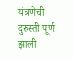यंत्रणेची दुरुस्ती पूर्ण झाली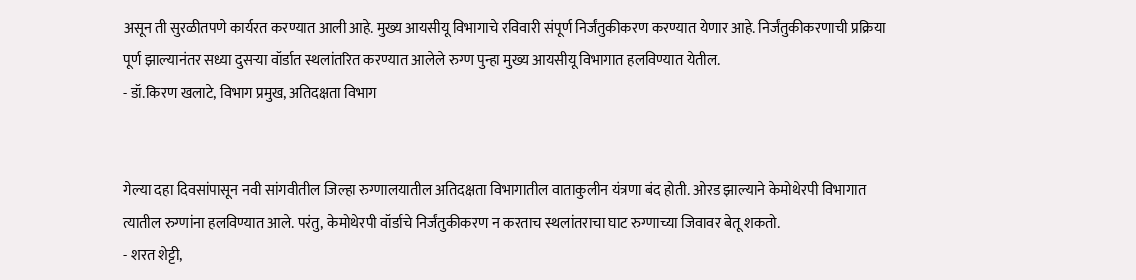असून ती सुरळीतपणे कार्यरत करण्यात आली आहे. मुख्य आयसीयू विभागाचे रविवारी संपूर्ण निर्जंतुकीकरण करण्यात येणार आहे. निर्जंतुकीकरणाची प्रक्रिया पूर्ण झाल्यानंतर सध्या दुसऱ्या वॉर्डात स्थलांतरित करण्यात आलेले रुग्ण पुन्हा मुख्य आयसीयू विभागात हलविण्यात येतील.
- डॉ.किरण खलाटे, विभाग प्रमुख, अतिदक्षता विभाग


गेल्या दहा दिवसांपासून नवी सांगवीतील जिल्हा रुग्णालयातील अतिदक्षता विभागातील वाताकुलीन यंत्रणा बंद होती. ओरड झाल्याने केमोथेरपी विभागात त्यातील रुग्णांना हलविण्यात आले. परंतु, केमोथेरपी वॉर्डाचे निर्जंतुकीकरण न करताच स्थलांतराचा घाट रुग्णाच्या जिवावर बेतू शकतो.
- शरत शेट्टी,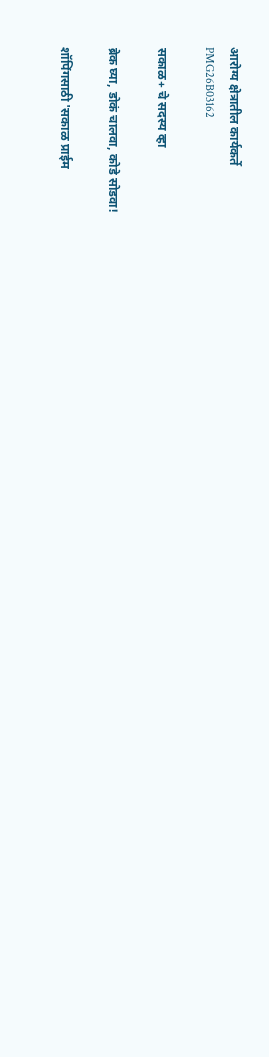आरोग्य क्षेत्रातील कार्यकर्ते
PMG26B03162

सकाळ+ चे सदस्य व्हा

ब्रेक घ्या, डोकं चालवा, कोडे सोडवा!

शॉपिंगसाठी 'सकाळ प्राईम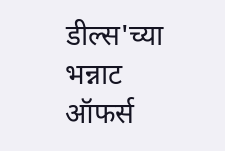डील्स'च्या भन्नाट ऑफर्स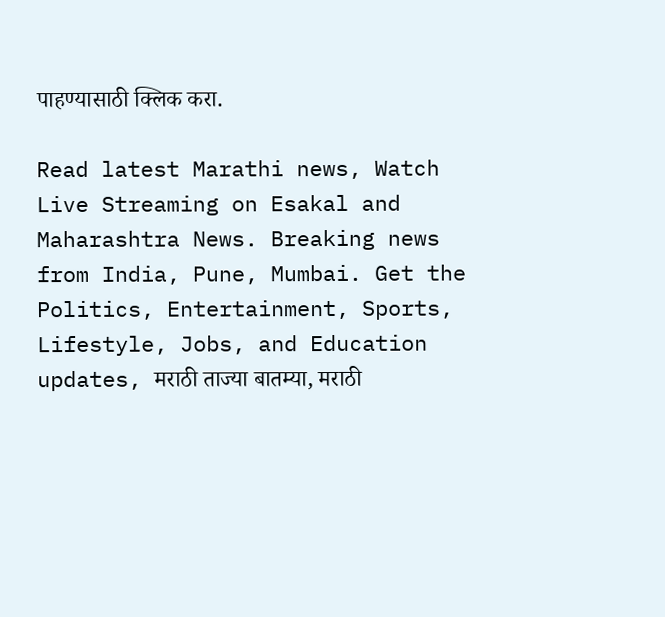पाहण्यासाठी क्लिक करा.

Read latest Marathi news, Watch Live Streaming on Esakal and Maharashtra News. Breaking news from India, Pune, Mumbai. Get the Politics, Entertainment, Sports, Lifestyle, Jobs, and Education updates, मराठी ताज्या बातम्या, मराठी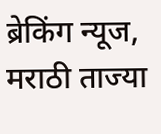ब्रेकिंग न्यूज, मराठी ताज्या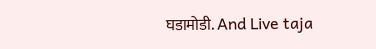घडामोडी. And Live taja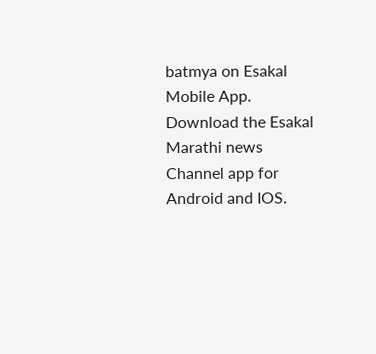batmya on Esakal Mobile App. Download the Esakal Marathi news Channel app for Android and IOS.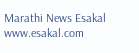Marathi News Esakal
www.esakal.com